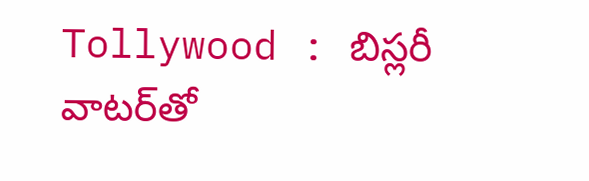Tollywood : బిస్లరీ వాటర్‌తో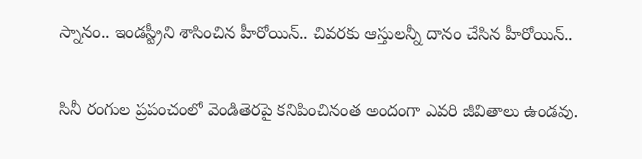స్నానం.. ఇండస్ట్రీని శాసించిన హీరోయిన్.. చివరకు ఆస్తులన్నీ దానం చేసిన హీరోయిన్..

సినీ రంగుల ప్రపంచంలో వెండితెరపై కనిపించినంత అందంగా ఎవరి జీవితాలు ఉండవు.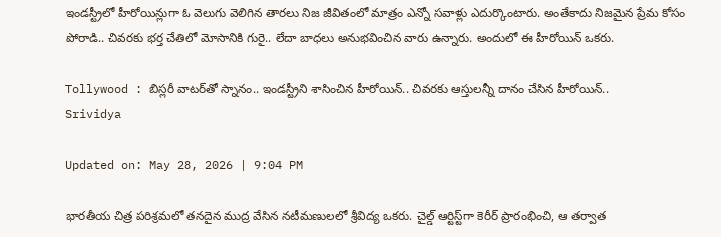ఇండస్ట్రీలో హీరోయిన్లుగా ఓ వెలుగు వెలిగిన తారలు నిజ జీవితంలో మాత్రం ఎన్నో సవాళ్లు ఎదుర్కొంటారు. అంతేకాదు నిజమైన ప్రేమ కోసం పోరాడి.. చివరకు భర్త చేతిలో మోసానికి గురై.. లేదా బాధలు అనుభవించిన వారు ఉన్నారు. అందులో ఈ హీరోయిన్ ఒకరు.

Tollywood : బిస్లరీ వాటర్‌తో స్నానం.. ఇండస్ట్రీని శాసించిన హీరోయిన్.. చివరకు ఆస్తులన్నీ దానం చేసిన హీరోయిన్..
Srividya

Updated on: May 28, 2026 | 9:04 PM

భారతీయ చిత్ర పరిశ్రమలో తనదైన ముద్ర వేసిన నటీమణులలో శ్రీవిద్య ఒకరు. చైల్డ్ ఆర్టిస్ట్‌గా కెరీర్ ప్రారంభించి, ఆ తర్వాత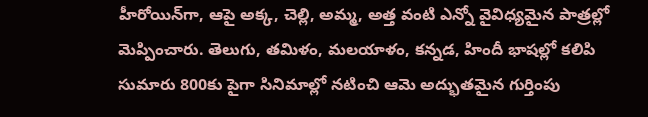హీరోయిన్‌గా, ఆపై అక్క, చెల్లి, అమ్మ, అత్త వంటి ఎన్నో వైవిధ్యమైన పాత్రల్లో మెప్పించారు. తెలుగు, తమిళం, మలయాళం, కన్నడ, హిందీ భాషల్లో కలిపి సుమారు 800కు పైగా సినిమాల్లో నటించి ఆమె అద్భుతమైన గుర్తింపు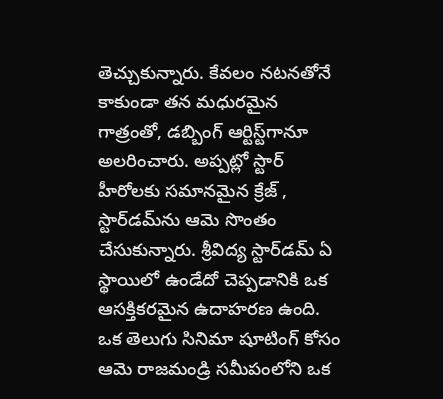తెచ్చుకున్నారు. కేవలం నటనతోనే కాకుండా తన మధురమైన గాత్రంతో, డబ్బింగ్ ఆర్టిస్ట్‌గానూ అలరించారు. అప్పట్లో స్టార్ హీరోలకు సమానమైన క్రేజ్ , స్టార్‌డమ్‌ను ఆమె సొంతం చేసుకున్నారు. శ్రీవిద్య స్టార్‌డమ్ ఏ స్థాయిలో ఉండేదో చెప్పడానికి ఒక ఆసక్తికరమైన ఉదాహరణ ఉంది. ఒక తెలుగు సినిమా షూటింగ్ కోసం ఆమె రాజమండ్రి సమీపంలోని ఒక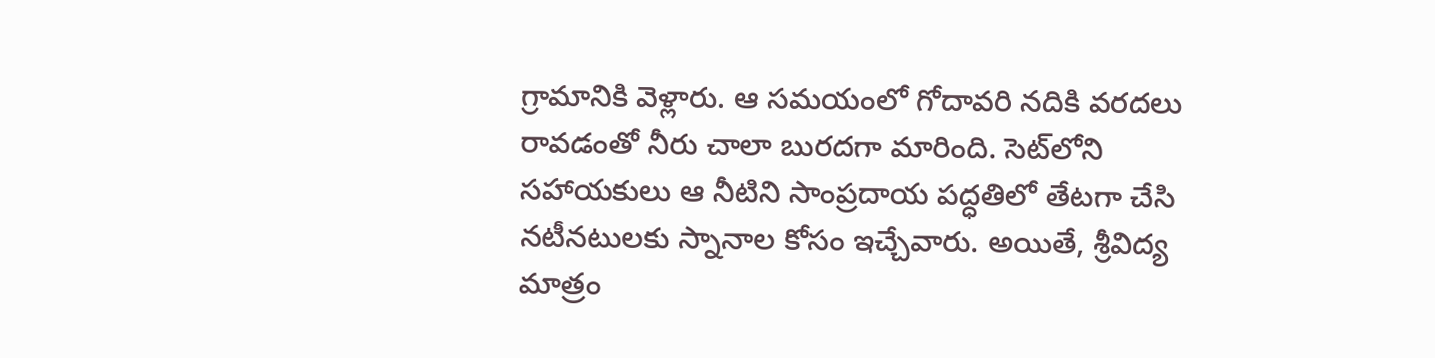గ్రామానికి వెళ్లారు. ఆ సమయంలో గోదావరి నదికి వరదలు రావడంతో నీరు చాలా బురదగా మారింది. సెట్‌లోని సహాయకులు ఆ నీటిని సాంప్రదాయ పద్ధతిలో తేటగా చేసి నటీనటులకు స్నానాల కోసం ఇచ్చేవారు. అయితే, శ్రీవిద్య మాత్రం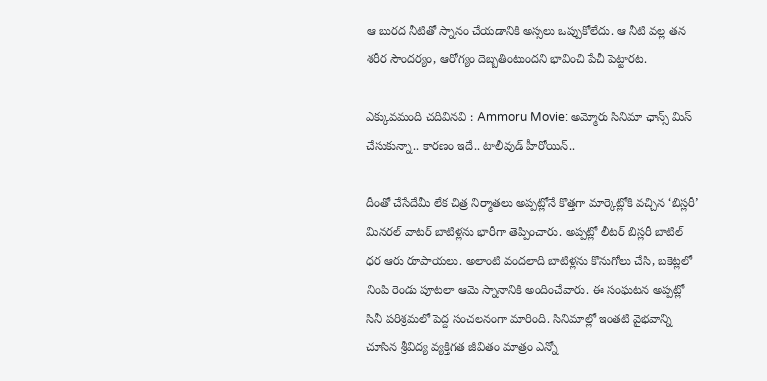ఆ బురద నీటితో స్నానం చేయడానికి అస్సలు ఒప్పుకోలేదు. ఆ నీటి వల్ల తన శరీర సౌందర్యం, ఆరోగ్యం దెబ్బతింటుందని భావించి పేచీ పెట్టారట.

ఎక్కువమంది చదివినవి : Ammoru Movie: అమ్మోరు సినిమా ఛాన్స్ మిస్ చేసుకున్నా.. కారణం ఇదే.. టాలీవుడ్ హీరోయిన్..

దీంతో చేసేదేమీ లేక చిత్ర నిర్మాతలు అప్పట్లోనే కొత్తగా మార్కెట్లోకి వచ్చిన ‘బిస్లరీ’ మినరల్ వాటర్ బాటిళ్లను భారీగా తెప్పించారు. అప్పట్లో లీటర్ బిస్లరీ బాటిల్ ధర ఆరు రూపాయలు. అలాంటి వందలాది బాటిళ్లను కొనుగోలు చేసి, బకెట్లలో నింపి రెండు పూటలా ఆమె స్నానానికి అందించేవారు. ఈ సంఘటన అప్పట్లో సినీ పరిశ్రమలో పెద్ద సంచలనంగా మారింది. సినిమాల్లో ఇంతటి వైభవాన్ని చూసిన శ్రీవిద్య వ్యక్తిగత జీవితం మాత్రం ఎన్నో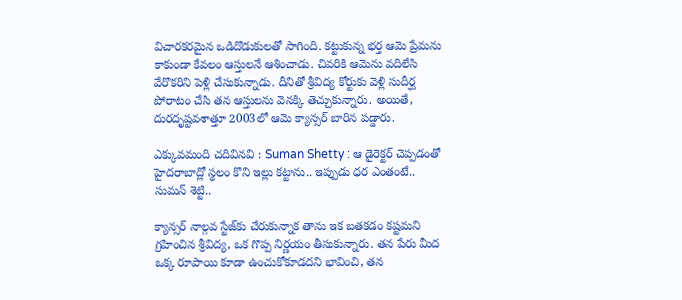విచారకరమైన ఒడిదొడుకులతో సాగింది. కట్టుకున్న భర్త ఆమె ప్రేమను కాకుండా కేవలం ఆస్తులనే ఆశించాడు. చివరికి ఆమెను వదిలేసి వేరొకరిని పెళ్లి చేసుకున్నాడు. దీనితో శ్రీవిద్య కోర్టుకు వెళ్లి సుదీర్ఘ పోరాటం చేసి తన ఆస్తులను వెనక్కి తెచ్చుకున్నారు. అయితే, దురదృష్టవశాత్తూ 2003లో ఆమె క్యాన్సర్ బారిన పడ్డారు.

ఎక్కువమంది చదివినవి : Suman Shetty : ఆ డైరెక్టర్ చెప్పడంతో హైదరాబాద్లో స్థలం కొని ఇల్లు కట్టాను.. ఇప్పుడు ధర ఎంతంటే.. సుమన్ శెట్టి..

క్యాన్సర్ నాల్గవ స్టేజ్‌కు చేరుకున్నాక తాను ఇక బతకడం కష్టమని గ్రహించిన శ్రీవిద్య, ఒక గొప్ప నిర్ణయం తీసుకున్నారు. తన పేరు మీద ఒక్క రూపాయి కూడా ఉంచుకోకూడదని భావించి, తన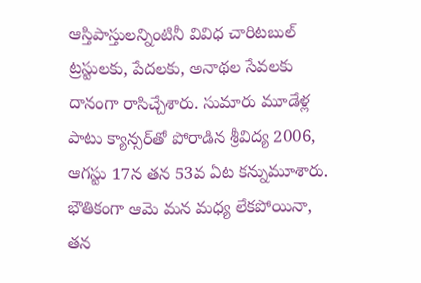ఆస్తిపాస్తులన్నింటినీ వివిధ చారిటబుల్ ట్రస్టులకు, పేదలకు, అనాథల సేవలకు దానంగా రాసిచ్చేశారు. సుమారు మూడేళ్ల పాటు క్యాన్సర్‌తో పోరాడిన శ్రీవిద్య 2006, ఆగస్టు 17న తన 53వ ఏట కన్నుమూశారు. భౌతికంగా ఆమె మన మధ్య లేకపోయినా, తన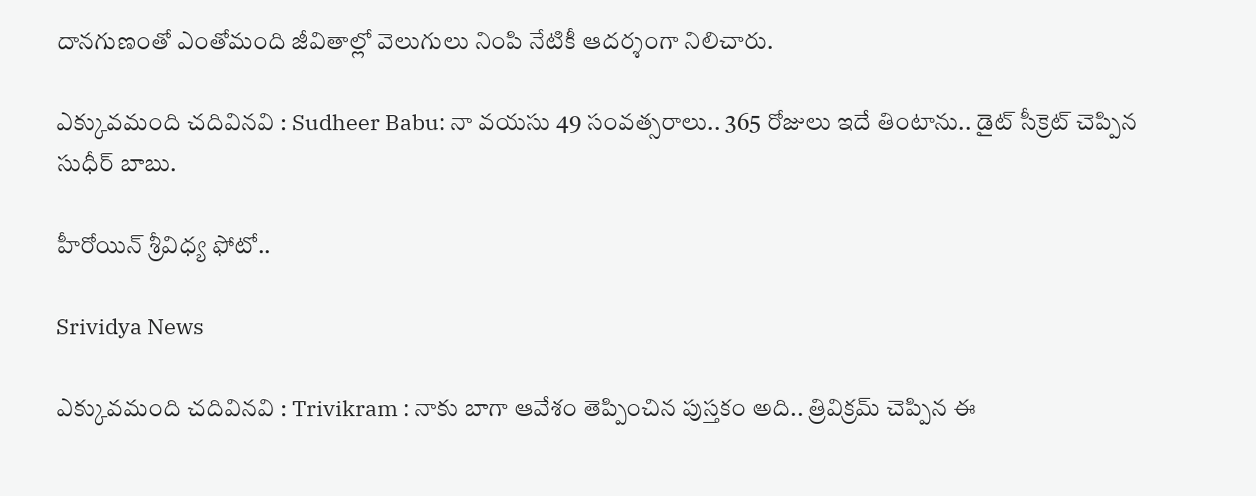దానగుణంతో ఎంతోమంది జీవితాల్లో వెలుగులు నింపి నేటికీ ఆదర్శంగా నిలిచారు.

ఎక్కువమంది చదివినవి : Sudheer Babu: నా వయసు 49 సంవత్సరాలు.. 365 రోజులు ఇదే తింటాను.. డైట్ సీక్రెట్ చెప్పిన సుధీర్ బాబు.

హీరోయిన్ శ్రీవిధ్య ఫోటో..

Srividya News

ఎక్కువమంది చదివినవి : Trivikram : నాకు బాగా ఆవేశం తెప్పించిన పుస్తకం అది.. త్రివిక్రమ్ చెప్పిన ఈ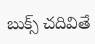బుక్స్ చదివితే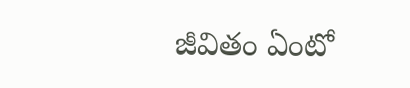జీవితం ఏంటో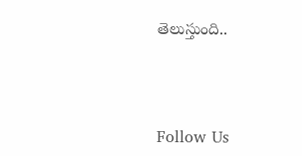తెలుస్తుంది..



Follow Us